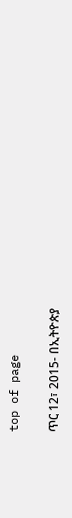top of page

ጥር 12፣ 2015- በኢትዮጵያ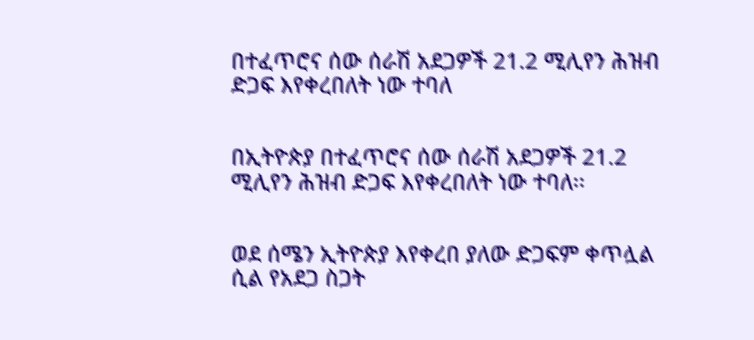በተፈጥሮና ሰው ሰራሽ አደጋዎች 21.2 ሚሊየን ሕዝብ ድጋፍ እየቀረበለት ነው ተባለ


በኢትዮጵያ በተፈጥሮና ሰው ሰራሽ አደጋዎች 21.2 ሚሊየን ሕዝብ ድጋፍ እየቀረበለት ነው ተባለ፡፡


ወደ ሰሜን ኢትዮጵያ እየቀረበ ያለው ድጋፍም ቀጥሏል ሲል የአደጋ ስጋት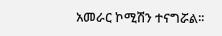አመራር ኮሚሽን ተናግሯል፡፡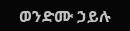ወንድሙ ኃይሉ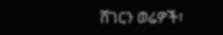ሸገርን ወሬዎች፣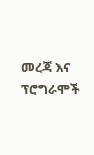መረጃ እና ፕሮግራሞች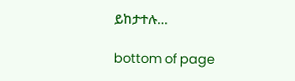ይከታተሉ…

bottom of page